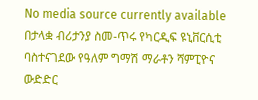No media source currently available
በታላቋ ብሪታንያ ስመ-ጥሩ የካርዲፍ ዩኒቨርሲቲ ባስተናገደው የዓለም ግማሽ ማራቶን ሻምፒዮና ውድድር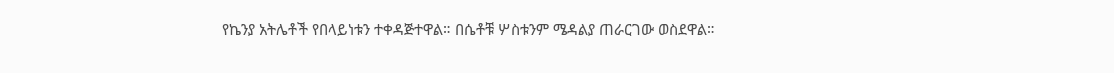የኬንያ አትሌቶች የበላይነቱን ተቀዳጅተዋል። በሴቶቹ ሦስቱንም ሜዳልያ ጠራርገው ወስደዋል።